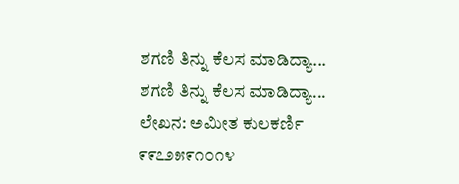ಶಗಣಿ ತಿನ್ನು ಕೆಲಸ ಮಾಡಿದ್ಯಾ...
ಶಗಣಿ ತಿನ್ನು ಕೆಲಸ ಮಾಡಿದ್ಯಾ...
ಲೇಖನ: ಅಮೀತ ಕುಲಕರ್ಣಿ
೯೯೭೨೫೯೧೦೧೪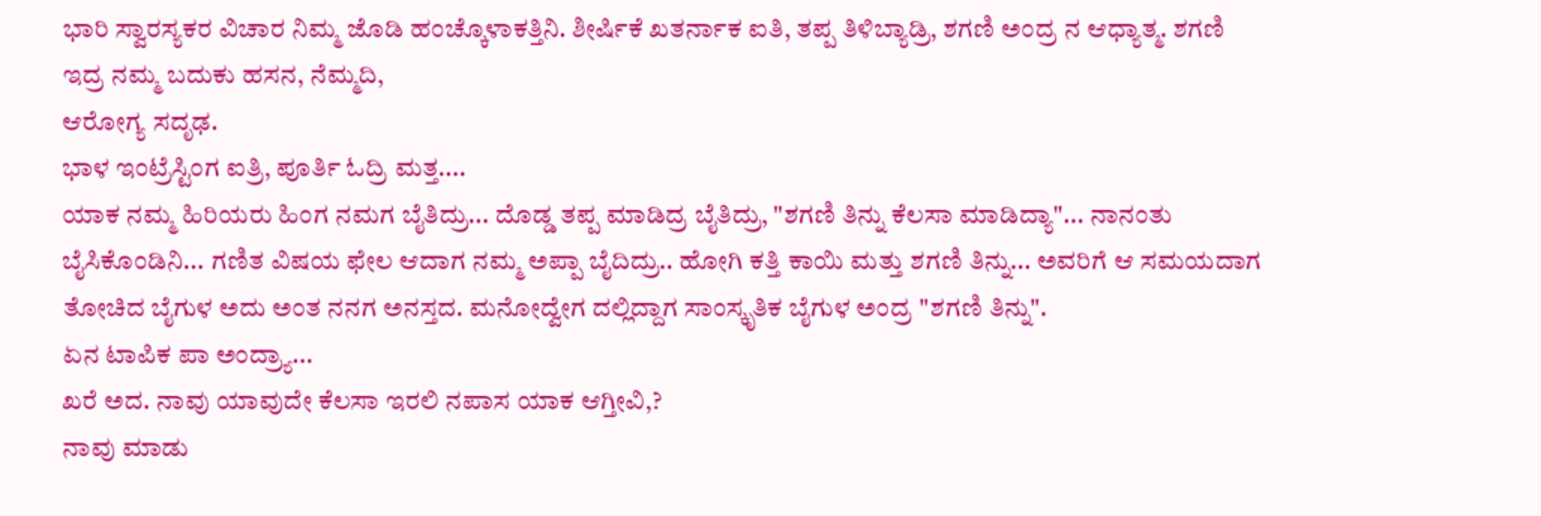ಭಾರಿ ಸ್ವಾರಸ್ಯಕರ ವಿಚಾರ ನಿಮ್ಮ ಜೊಡಿ ಹಂಚ್ಕೊಳಾಕತ್ತಿನಿ. ಶೀರ್ಷಿಕೆ ಖತರ್ನಾಕ ಐತಿ, ತಪ್ಪ ತಿಳಿಬ್ಯಾಡ್ರಿ, ಶಗಣಿ ಅಂದ್ರ ನ ಆಧ್ಯಾತ್ಮ. ಶಗಣಿ ಇದ್ರ ನಮ್ಮ ಬದುಕು ಹಸನ, ನೆಮ್ಮದಿ,
ಆರೋಗ್ಯ ಸದೃಢ.
ಭಾಳ ಇಂಟ್ರೆಸ್ಟಿಂಗ ಐತ್ರಿ, ಪೂರ್ತಿ ಓದ್ರಿ ಮತ್ತ....
ಯಾಕ ನಮ್ಮ ಹಿರಿಯರು ಹಿಂಗ ನಮಗ ಬೈತಿದ್ರು... ದೊಡ್ಡ ತಪ್ಪ ಮಾಡಿದ್ರ ಬೈತಿದ್ರು, "ಶಗಣಿ ತಿನ್ನು ಕೆಲಸಾ ಮಾಡಿದ್ಯಾ"... ನಾನಂತು ಬೈಸಿಕೊಂಡಿನಿ... ಗಣಿತ ವಿಷಯ ಫೇಲ ಆದಾಗ ನಮ್ಮ ಅಪ್ಪಾ ಬೈದಿದ್ರು.. ಹೋಗಿ ಕತ್ತಿ ಕಾಯಿ ಮತ್ತು ಶಗಣಿ ತಿನ್ನು... ಅವರಿಗೆ ಆ ಸಮಯದಾಗ ತೋಚಿದ ಬೈಗುಳ ಅದು ಅಂತ ನನಗ ಅನಸ್ತದ. ಮನೋದ್ವೇಗ ದಲ್ಲಿದ್ದಾಗ ಸಾಂಸ್ಕೃತಿಕ ಬೈಗುಳ ಅಂದ್ರ "ಶಗಣಿ ತಿನ್ನು".
ಏನ ಟಾಪಿಕ ಪಾ ಅಂದ್ರ್ಯಾ...
ಖರೆ ಅದ. ನಾವು ಯಾವುದೇ ಕೆಲಸಾ ಇರಲಿ ನಪಾಸ ಯಾಕ ಆಗ್ತೀವಿ,?
ನಾವು ಮಾಡು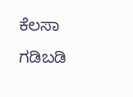ಕೆಲಸಾ ಗಡಿಬಡಿ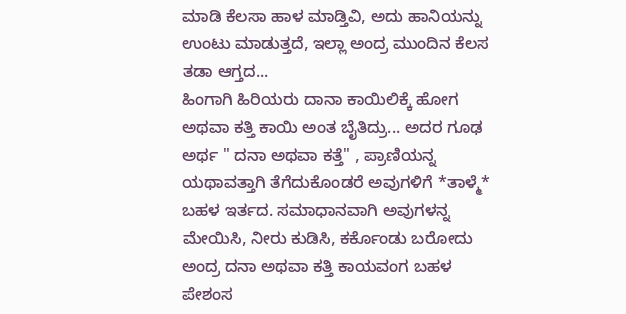ಮಾಡಿ ಕೆಲಸಾ ಹಾಳ ಮಾಡ್ತಿವಿ, ಅದು ಹಾನಿಯನ್ನು ಉಂಟು ಮಾಡುತ್ತದೆ, ಇಲ್ಲಾ ಅಂದ್ರ ಮುಂದಿನ ಕೆಲಸ ತಡಾ ಆಗ್ತದ...
ಹಿಂಗಾಗಿ ಹಿರಿಯರು ದಾನಾ ಕಾಯಿಲಿಕ್ಕೆ ಹೋಗ ಅಥವಾ ಕತ್ತಿ ಕಾಯಿ ಅಂತ ಬೈತಿದ್ರು... ಅದರ ಗೂಢ ಅರ್ಥ " ದನಾ ಅಥವಾ ಕತ್ತೆ" , ಪ್ರಾಣಿಯನ್ನ ಯಥಾವತ್ತಾಗಿ ತೆಗೆದುಕೊಂಡರೆ ಅವುಗಳಿಗೆ *ತಾಳ್ಮೆ* ಬಹಳ ಇರ್ತದ. ಸಮಾಧಾನವಾಗಿ ಅವುಗಳನ್ನ ಮೇಯಿಸಿ, ನೀರು ಕುಡಿಸಿ, ಕರ್ಕೊಂಡು ಬರೋದು ಅಂದ್ರ ದನಾ ಅಥವಾ ಕತ್ತಿ ಕಾಯವಂಗ ಬಹಳ ಪೇಶಂಸ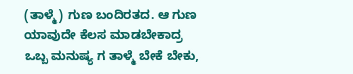(ತಾಳ್ಮೆ) ಗುಣ ಬಂದಿರತದ. ಆ ಗುಣ ಯಾವುದೇ ಕೆಲಸ ಮಾಡಬೇಕಾದ್ರ ಒಬ್ಬ ಮನುಷ್ಯ ಗ ತಾಳ್ಮೆ ಬೇಕೆ ಬೇಕು,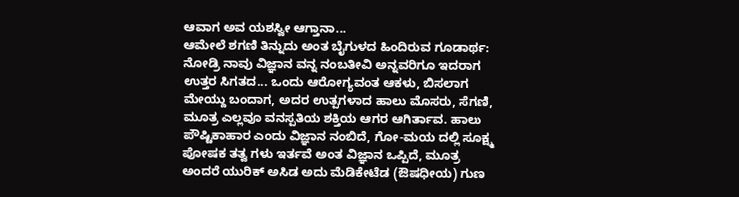ಆವಾಗ ಅವ ಯಶಸ್ವೀ ಆಗ್ತಾನಾ...
ಆಮೇಲೆ ಶಗಣಿ ತಿನ್ನುದು ಅಂತ ಬೈಗುಳದ ಹಿಂದಿರುವ ಗೂಡಾರ್ಥ: ನೋಡ್ರಿ ನಾವು ವಿಜ್ಞಾನ ವನ್ನ ನಂಬತೀವಿ ಅನ್ನವರಿಗೂ ಇದರಾಗ ಉತ್ತರ ಸಿಗತದ... ಒಂದು ಆರೋಗ್ಯವಂತ ಆಕಳು, ಬಿಸಲಾಗ ಮೇಯ್ದು ಬಂದಾಗ, ಅದರ ಉತ್ಪಗಳಾದ ಹಾಲು ಮೊಸರು, ಸೆಗಣಿ, ಮೂತ್ರ ಎಲ್ಲವೂ ವನಸ್ಪತಿಯ ಶಕ್ತಿಯ ಆಗರ ಆಗಿರ್ತಾವ. ಹಾಲು ಪೌಷ್ಟಿಕಾಹಾರ ಎಂದು ವಿಜ್ಞಾನ ನಂಬಿದೆ, ಗೋ-ಮಯ ದಲ್ಲಿ ಸೂಕ್ಷ್ಮ ಪೋಷಕ ತತ್ವ ಗಳು ಇರ್ತವೆ ಅಂತ ವಿಜ್ಞಾನ ಒಪ್ಪಿದೆ, ಮೂತ್ರ ಅಂದರೆ ಯುರಿಕ್ ಅಸಿಡ ಅದು ಮೆಡಿಕೇಟೆಡ (ಔಷಧೀಯ) ಗುಣ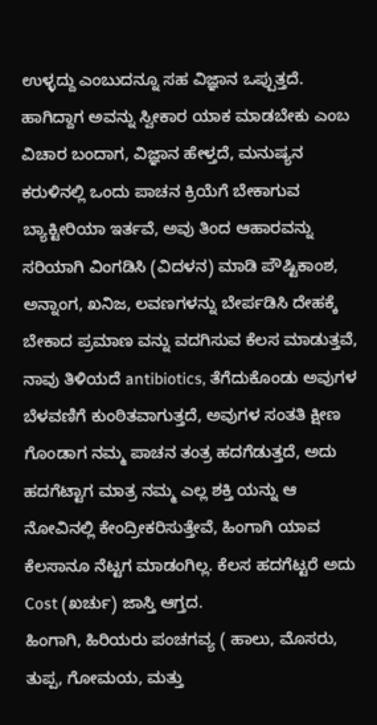ಉಳ್ಳದ್ದು ಎಂಬುದನ್ನೂ ಸಹ ವಿಜ್ಞಾನ ಒಪ್ಪುತ್ತದೆ. ಹಾಗಿದ್ದಾಗ ಅವನ್ನು ಸ್ವೀಕಾರ ಯಾಕ ಮಾಡಬೇಕು ಎಂಬ ವಿಚಾರ ಬಂದಾಗ, ವಿಜ್ಞಾನ ಹೇಳ್ತದೆ, ಮನುಷ್ಯನ ಕರುಳಿನಲ್ಲಿ ಒಂದು ಪಾಚನ ಕ್ರಿಯೆಗೆ ಬೇಕಾಗುವ ಬ್ಯಾಕ್ಟೀರಿಯಾ ಇರ್ತವೆ, ಅವು ತಿಂದ ಆಹಾರವನ್ನು ಸರಿಯಾಗಿ ವಿಂಗಡಿಸಿ (ವಿದಳನ) ಮಾಡಿ ಪೌಷ್ಟಿಕಾಂಶ, ಅನ್ನಾಂಗ, ಖನಿಜ, ಲವಣಗಳನ್ನು ಬೇರ್ಪಡಿಸಿ ದೇಹಕ್ಕೆ ಬೇಕಾದ ಪ್ರಮಾಣ ವನ್ನು ವದಗಿಸುವ ಕೆಲಸ ಮಾಡುತ್ತವೆ, ನಾವು ತಿಳಿಯದೆ antibiotics, ತೆಗೆದುಕೊಂಡು ಅವುಗಳ ಬೆಳವಣಿಗೆ ಕುಂಠಿತವಾಗುತ್ತದೆ, ಅವುಗಳ ಸಂತತಿ ಕ್ಷೀಣ ಗೊಂಡಾಗ ನಮ್ಮ ಪಾಚನ ತಂತ್ರ ಹದಗೆಡುತ್ತದೆ, ಅದು ಹದಗೆಟ್ಟಾಗ ಮಾತ್ರ ನಮ್ಮ ಎಲ್ಲ ಶಕ್ತಿ ಯನ್ನು ಆ ನೋವಿನಲ್ಲಿ ಕೇಂದ್ರೀಕರಿಸುತ್ತೇವೆ, ಹಿಂಗಾಗಿ ಯಾವ ಕೆಲಸಾನೂ ನೆಟ್ಟಗ ಮಾಡಂಗಿಲ್ಲ. ಕೆಲಸ ಹದಗೆಟ್ಟರೆ ಅದು Cost (ಖರ್ಚು) ಜಾಸ್ತಿ ಆಗ್ತದ.
ಹಿಂಗಾಗಿ, ಹಿರಿಯರು ಪಂಚಗವ್ಯ ( ಹಾಲು, ಮೊಸರು, ತುಪ್ಪ, ಗೋಮಯ, ಮತ್ತು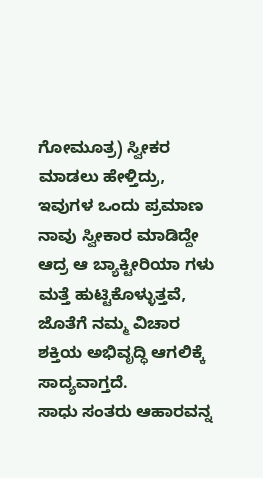ಗೋಮೂತ್ರ) ಸ್ವೀಕರ ಮಾಡಲು ಹೇಳ್ತಿದ್ರು, ಇವುಗಳ ಒಂದು ಪ್ರಮಾಣ ನಾವು ಸ್ವೀಕಾರ ಮಾಡಿದ್ದೇ ಆದ್ರ ಆ ಬ್ಯಾಕ್ಟೀರಿಯಾ ಗಳು ಮತ್ತೆ ಹುಟ್ಟಿಕೊಳ್ಳುತ್ತವೆ, ಜೊತೆಗೆ ನಮ್ಮ ವಿಚಾರ ಶಕ್ತಿಯ ಅಭಿವೃದ್ಧಿ ಆಗಲಿಕ್ಕೆ ಸಾದ್ಯವಾಗ್ತದೆ.
ಸಾಧು ಸಂತರು ಆಹಾರವನ್ನ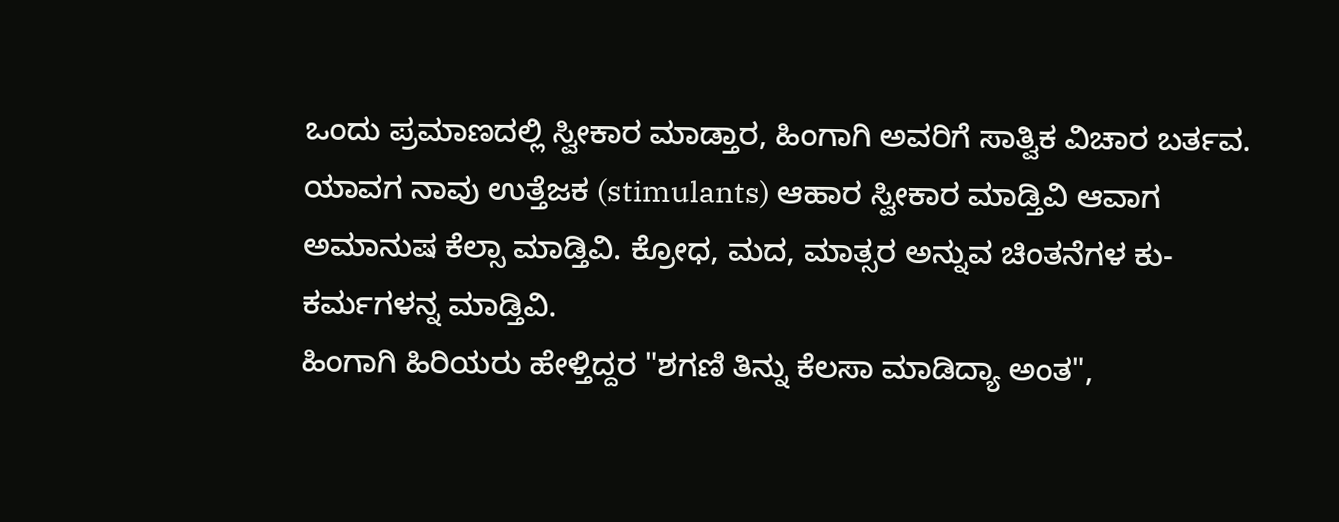ಒಂದು ಪ್ರಮಾಣದಲ್ಲಿ ಸ್ವೀಕಾರ ಮಾಡ್ತಾರ, ಹಿಂಗಾಗಿ ಅವರಿಗೆ ಸಾತ್ವಿಕ ವಿಚಾರ ಬರ್ತವ. ಯಾವಗ ನಾವು ಉತ್ತೆಜಕ (stimulants) ಆಹಾರ ಸ್ವೀಕಾರ ಮಾಡ್ತಿವಿ ಆವಾಗ ಅಮಾನುಷ ಕೆಲ್ಸಾ ಮಾಡ್ತಿವಿ. ಕ್ರೋಧ, ಮದ, ಮಾತ್ಸರ ಅನ್ನುವ ಚಿಂತನೆಗಳ ಕು-ಕರ್ಮಗಳನ್ನ ಮಾಡ್ತಿವಿ.
ಹಿಂಗಾಗಿ ಹಿರಿಯರು ಹೇಳ್ತಿದ್ದರ "ಶಗಣಿ ತಿನ್ನು ಕೆಲಸಾ ಮಾಡಿದ್ಯಾ ಅಂತ",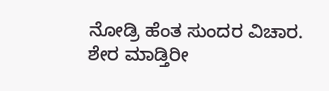ನೋಡ್ರಿ ಹೆಂತ ಸುಂದರ ವಿಚಾರ.
ಶೇರ ಮಾಡ್ತಿರೀ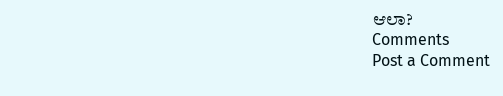ಆಲಾ?
Comments
Post a Comment